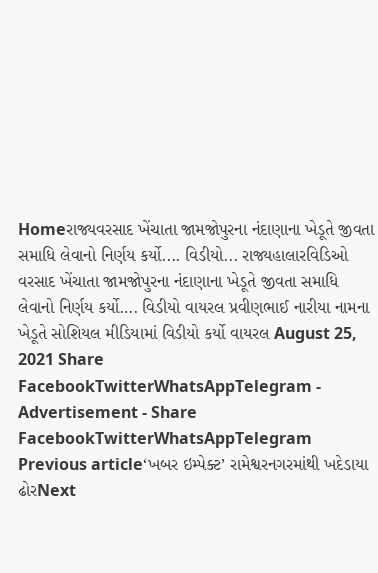Homeરાજ્યવરસાદ ખેંચાતા જામજોપુરના નંદાણાના ખેડૂતે જીવતા સમાધિ લેવાનો નિર્ણય કર્યો.... વિડીયો... રાજ્યહાલારવિડિઓ વરસાદ ખેંચાતા જામજોપુરના નંદાણાના ખેડૂતે જીવતા સમાધિ લેવાનો નિર્ણય કર્યો…. વિડીયો વાયરલ પ્રવીણભાઈ નારીયા નામના ખેડૂતે સોશિયલ મીડિયામાં વિડીયો કર્યો વાયરલ August 25, 2021 Share FacebookTwitterWhatsAppTelegram - Advertisement - Share FacebookTwitterWhatsAppTelegram Previous article‘ખબર ઇમ્પેક્ટ’ રામેશ્વરનગરમાંથી ખદેડાયા ઢોરNext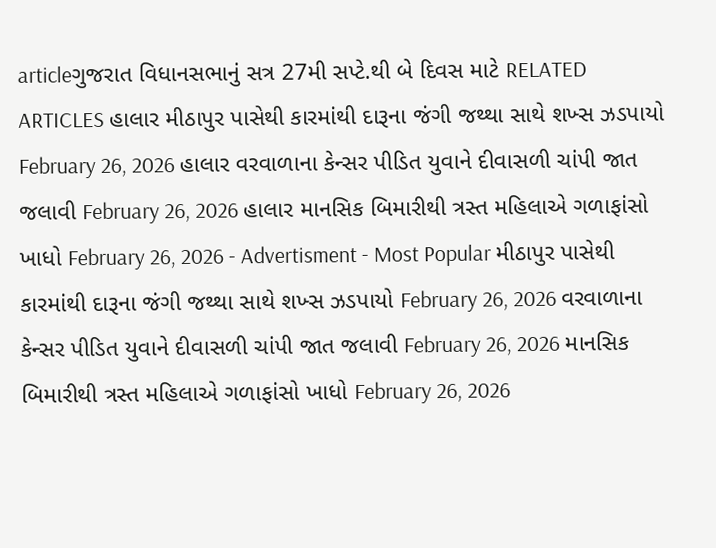articleગુજરાત વિધાનસભાનું સત્ર 27મી સપ્ટે.થી બે દિવસ માટે RELATED ARTICLES હાલાર મીઠાપુર પાસેથી કારમાંથી દારૂના જંગી જથ્થા સાથે શખ્સ ઝડપાયો February 26, 2026 હાલાર વરવાળાના કેન્સર પીડિત યુવાને દીવાસળી ચાંપી જાત જલાવી February 26, 2026 હાલાર માનસિક બિમારીથી ત્રસ્ત મહિલાએ ગળાફાંસો ખાધો February 26, 2026 - Advertisment - Most Popular મીઠાપુર પાસેથી કારમાંથી દારૂના જંગી જથ્થા સાથે શખ્સ ઝડપાયો February 26, 2026 વરવાળાના કેન્સર પીડિત યુવાને દીવાસળી ચાંપી જાત જલાવી February 26, 2026 માનસિક બિમારીથી ત્રસ્ત મહિલાએ ગળાફાંસો ખાધો February 26, 2026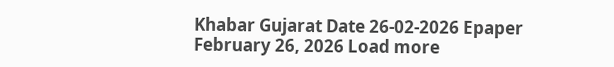Khabar Gujarat Date 26-02-2026 Epaper February 26, 2026 Load more